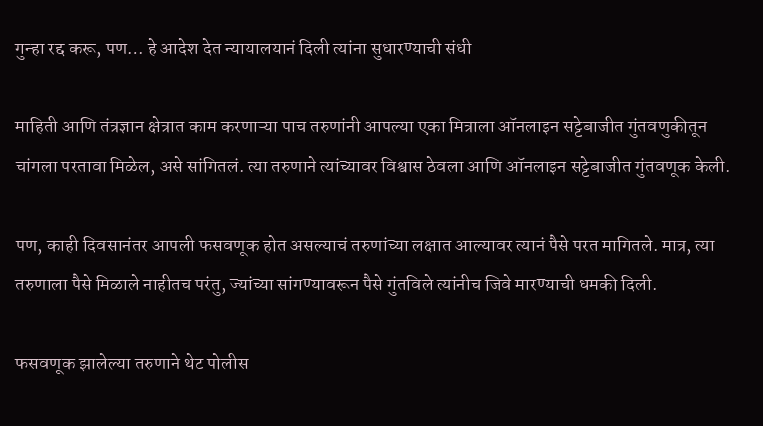गुन्हा रद्द करू, पण… हे आदेश देत न्यायालयानं दिली त्यांना सुधारण्याची संधी

माहिती आणि तंत्रज्ञान क्षेत्रात काम करणाऱ्या पाच तरुणांनी आपल्या एका मित्राला ऑनलाइन सट्टेबाजीत गुंतवणुकीतून चांगला परतावा मिळेल, असे सांगितलं. त्या तरुणाने त्यांच्यावर विश्वास ठेवला आणि ऑनलाइन सट्टेबाजीत गुंतवणूक केली.

पण, काही दिवसानंतर आपली फसवणूक होत असल्याचं तरुणांच्या लक्षात आल्यावर त्यानं पैसे परत मागितले. मात्र, त्या तरुणाला पैसे मिळाले नाहीतच परंतु, ज्यांच्या सांगण्यावरून पैसे गुंतविले त्यांनीच जिवे मारण्याची धमकी दिली.

फसवणूक झालेल्या तरुणाने थेट पोलीस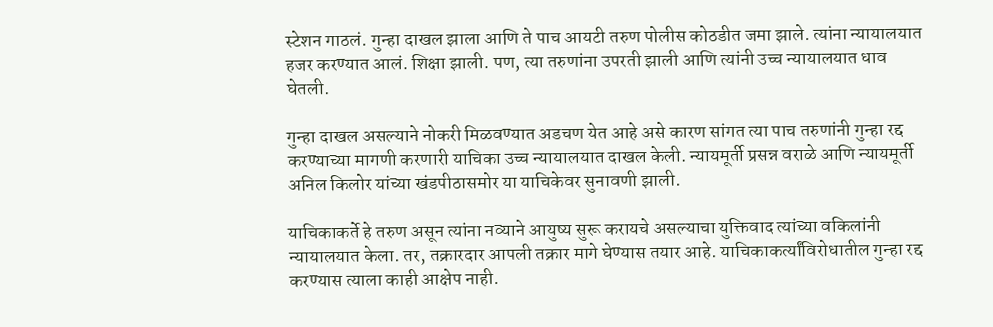स्टेशन गाठलं. गुन्हा दाखल झाला आणि ते पाच आयटी तरुण पोलीस कोठडीत जमा झाले. त्यांना न्यायालयात हजर करण्यात आलं. शिक्षा झाली. पण, त्या तरुणांना उपरती झाली आणि त्यांनी उच्च न्यायालयात धाव घेतली.

गुन्हा दाखल असल्याने नोकरी मिळवण्यात अडचण येत आहे असे कारण सांगत त्या पाच तरुणांनी गुन्हा रद्द करण्याच्या मागणी करणारी याचिका उच्च न्यायालयात दाखल केली. न्यायमूर्ती प्रसन्न वराळे आणि न्यायमूर्ती अनिल किलोर यांच्या खंडपीठासमोर या याचिकेवर सुनावणी झाली.

याचिकाकर्ते हे तरुण असून त्यांना नव्याने आयुष्य सुरू करायचे असल्याचा युक्तिवाद त्यांच्या वकिलांनी न्यायालयात केला. तर, तक्रारदार आपली तक्रार मागे घेण्यास तयार आहे. याचिकाकर्त्यांविरोधातील गुन्हा रद्द करण्यास त्याला काही आक्षेप नाही.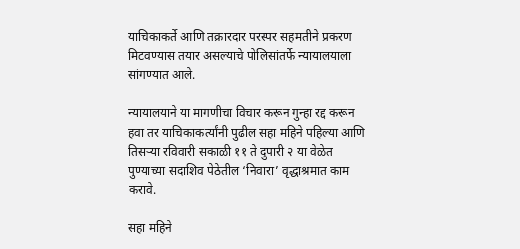याचिकाकर्ते आणि तक्रारदार परस्पर सहमतीने प्रकरण मिटवण्यास तयार असल्याचे पोलिसांतर्फे न्यायालयाला सांगण्यात आले.

न्यायालयाने या मागणीचा विचार करून गुन्हा रद्द करून हवा तर याचिकाकर्त्यांनी पुढील सहा महिने पहिल्या आणि तिसऱ्या रविवारी सकाळी ११ ते दुपारी २ या वेळेत पुण्याच्या सदाशिव पेठेतील ‘निवारा’ वृद्धाश्रमात काम करावे.

सहा महिने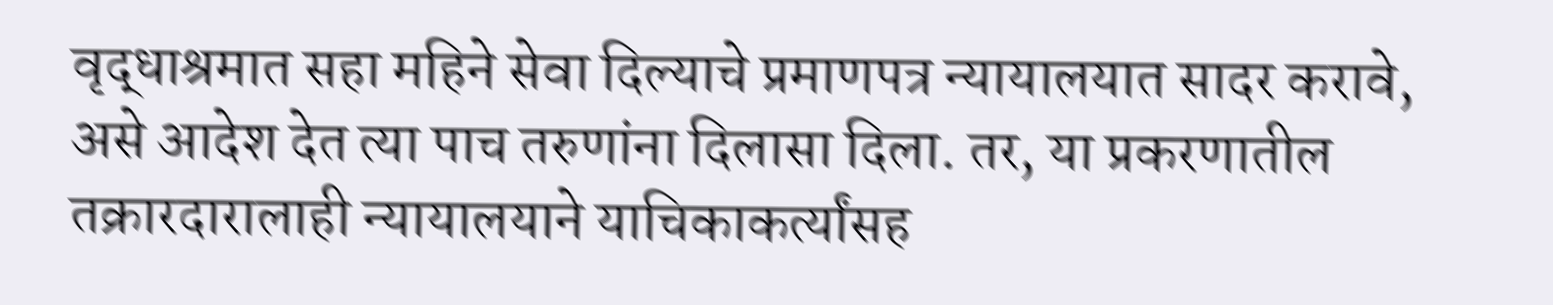वृद्धाश्रमात सहा महिने सेवा दिल्याचे प्रमाणपत्र न्यायालयात सादर करावे, असे आदेश देत त्या पाच तरुणांना दिलासा दिला. तर, या प्रकरणातील तक्रारदारालाही न्यायालयाने याचिकाकर्त्यांसह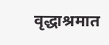वृद्धाश्रमात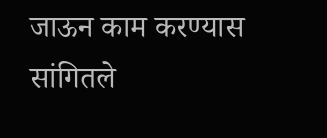जाऊन काम करण्यास सांगितले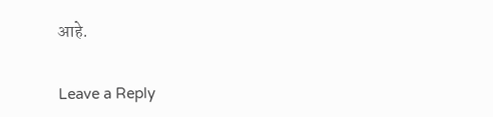आहे.

Leave a Reply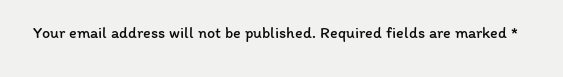Your email address will not be published. Required fields are marked *